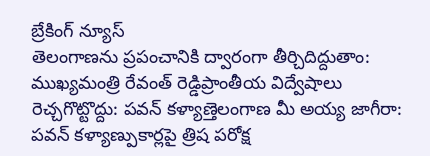బ్రేకింగ్ న్యూస్
తెలంగాణను ప్రపంచానికి ద్వారంగా తీర్చిదిద్దుతాం: ముఖ్యమంత్రి రేవంత్ రెడ్డిప్రాంతీయ విద్వేషాలు రెచ్చగొట్టొద్దు: పవన్ కళ్యాణ్తెలంగాణ మీ అయ్య జాగీరా: పవన్ కళ్యాణ్పుకార్లపై త్రిష పరోక్ష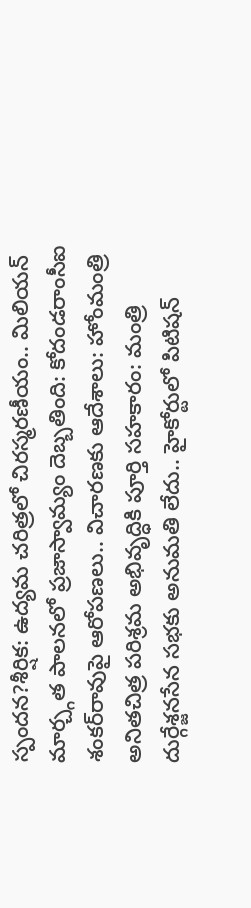స్పందన?శీర్షిక: ఉద్యమ చరిత్రలో చిరస్మరణీయం.. మిలియన్ మార్చ్గత పాలనలో ప్రజాస్వామ్యం దెబ్బతింది: కోదండరాంసీఐ శంకర్‌రావుపై ఆరోపణలు.. విచారణకు ఆదేశాలు: హోంమంత్రి అనితచిత్ర పరిశ్రమ అభివృద్ధికి పూర్తి సహకారం: మంత్రి దుర్గేశ్జనసేన సభకు అనుమతి లేదు.. హైకోర్టులో పిటిషన్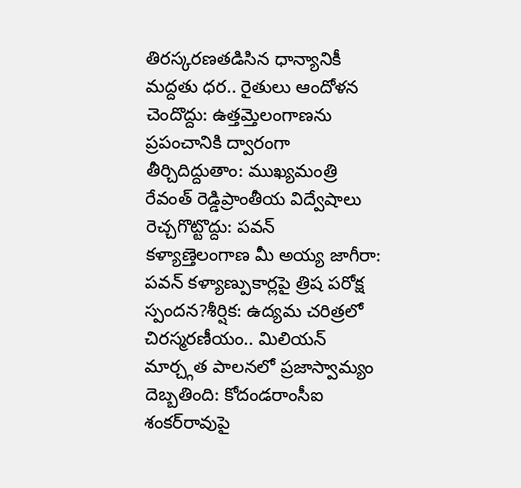తిరస్కరణతడిసిన ధాన్యానికీ మద్దతు ధర.. రైతులు ఆందోళన చెందొద్దు: ఉత్తమ్తెలంగాణను ప్రపంచానికి ద్వారంగా తీర్చిదిద్దుతాం: ముఖ్యమంత్రి రేవంత్ రెడ్డిప్రాంతీయ విద్వేషాలు రెచ్చగొట్టొద్దు: పవన్ కళ్యాణ్తెలంగాణ మీ అయ్య జాగీరా: పవన్ కళ్యాణ్పుకార్లపై త్రిష పరోక్ష స్పందన?శీర్షిక: ఉద్యమ చరిత్రలో చిరస్మరణీయం.. మిలియన్ మార్చ్గత పాలనలో ప్రజాస్వామ్యం దెబ్బతింది: కోదండరాంసీఐ శంకర్‌రావుపై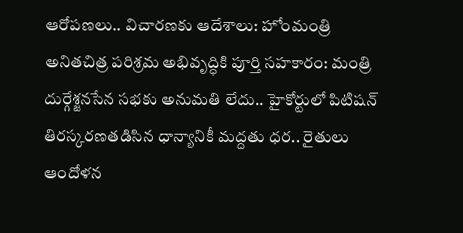ఆరోపణలు.. విచారణకు ఆదేశాలు: హోంమంత్రి అనితచిత్ర పరిశ్రమ అభివృద్ధికి పూర్తి సహకారం: మంత్రి దుర్గేశ్జనసేన సభకు అనుమతి లేదు.. హైకోర్టులో పిటిషన్ తిరస్కరణతడిసిన ధాన్యానికీ మద్దతు ధర.. రైతులు ఆందోళన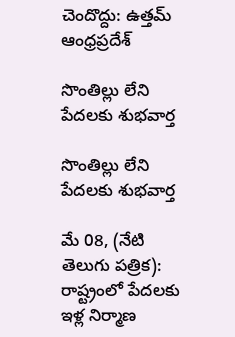చెందొద్దు: ఉత్తమ్
ఆంధ్రప్రదేశ్

సొంతిల్లు లేని పేదలకు శుభవార్త

సొంతిల్లు లేని పేదలకు శుభవార్త

మే 08, (నేటి తెలుగు పత్రిక): రాష్ట్రంలో పేదలకు ఇళ్ల నిర్మాణ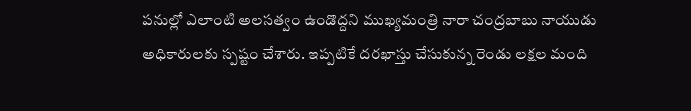పనుల్లో ఎలాంటి అలసత్వం ఉండొద్దని ముఖ్యమంత్రి నారా చంద్రబాబు నాయుడు అధికారులకు స్పష్టం చేశారు. ఇప్పటికే దరఖాస్తు చేసుకున్న రెండు లక్షల మంది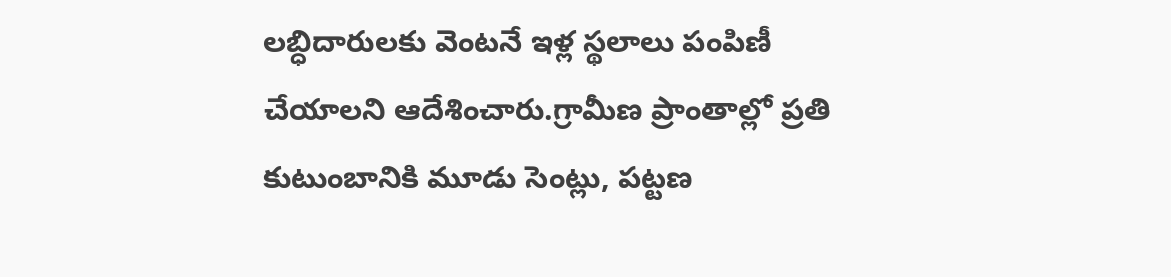లబ్ధిదారులకు వెంటనే ఇళ్ల స్థలాలు పంపిణీ చేయాలని ఆదేశించారు.గ్రామీణ ప్రాంతాల్లో ప్రతి కుటుంబానికి మూడు సెంట్లు, పట్టణ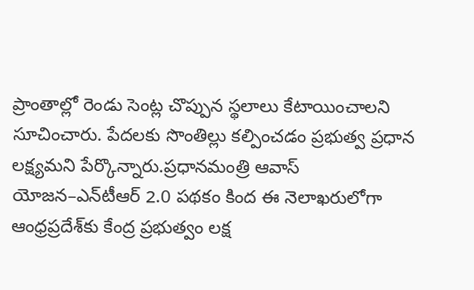ప్రాంతాల్లో రెండు సెంట్ల చొప్పున స్థలాలు కేటాయించాలని సూచించారు. పేదలకు సొంతిల్లు కల్పించడం ప్రభుత్వ ప్రధాన లక్ష్యమని పేర్కొన్నారు.ప్రధానమంత్రి ఆవాస్ యోజన–ఎన్‌టీఆర్ 2.0 పథకం కింద ఈ నెలాఖరులోగా ఆంధ్రప్రదేశ్‌కు కేంద్ర ప్రభుత్వం లక్ష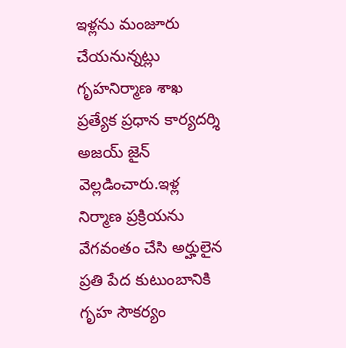ఇళ్లను మంజూరు చేయనున్నట్లు గృహనిర్మాణ శాఖ ప్రత్యేక ప్రధాన కార్యదర్శి అజయ్ జైన్ వెల్లడించారు.ఇళ్ల నిర్మాణ ప్రక్రియను వేగవంతం చేసి అర్హులైన ప్రతి పేద కుటుంబానికి గృహ సౌకర్యం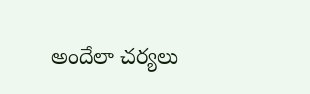అందేలా చర్యలు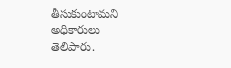తీసుకుంటామని అధికారులు తెలిపారు.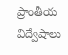ప్రాంతీయ విద్వేషాలు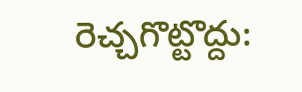రెచ్చగొట్టొద్దు: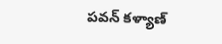పవన్ కళ్యాణ్